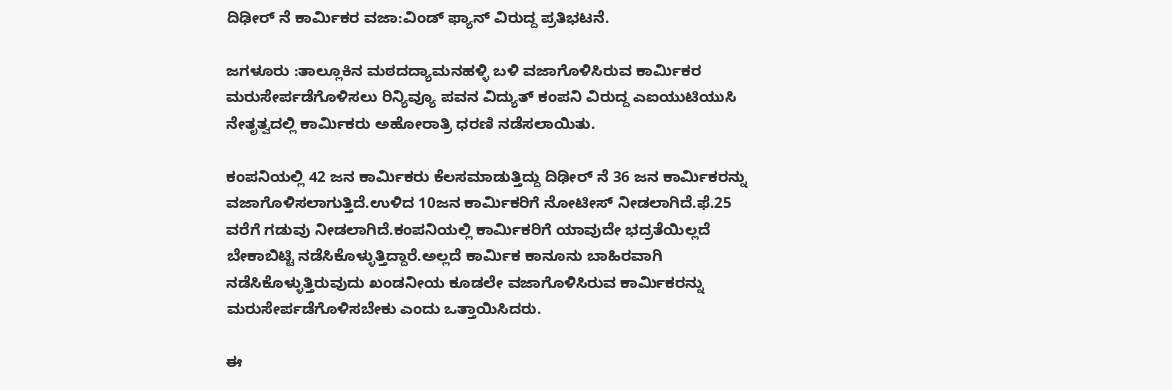ದಿಢೀರ್ ನೆ ಕಾರ್ಮಿಕರ ವಜಾ‌:ವಿಂಡ್ ಫ್ಯಾನ್ ವಿರುದ್ದ ಪ್ರತಿಭಟನೆ.

ಜಗಳೂರು :ತಾಲ್ಲೂಕಿನ ಮಠದದ್ಯಾಮನಹಳ್ಳಿ ಬಳಿ ವಜಾಗೊಳಿಸಿರುವ ಕಾರ್ಮಿಕರ ಮರುಸೇರ್ಪಡೆಗೊಳಿಸಲು ರಿನ್ಯಿವ್ಯೂ ಪವನ ವಿದ್ಯುತ್ ಕಂಪನಿ ವಿರುದ್ದ ಎಐಯುಟಿಯುಸಿ ನೇತೃತ್ವದಲ್ಲಿ ಕಾರ್ಮಿಕರು ಅಹೋರಾತ್ರಿ ಧರಣಿ ನಡೆಸಲಾಯಿತು.

ಕಂಪನಿಯಲ್ಲಿ 42 ಜನ ಕಾರ್ಮಿಕರು ಕೆಲಸಮಾಡುತ್ತಿದ್ದು ದಿಢೀರ್ ನೆ 36 ಜನ ಕಾರ್ಮಿಕರನ್ನು ವಜಾಗೊಳಿಸಲಾಗುತ್ತಿದೆ.ಉಳಿದ 10ಜನ ಕಾರ್ಮಿಕರಿಗೆ ನೋಟೀಸ್ ನೀಡಲಾಗಿದೆ.ಫೆ.25 ವರೆಗೆ ಗಡುವು ನೀಡಲಾಗಿದೆ.ಕಂಪನಿಯಲ್ಲಿ ಕಾರ್ಮಿಕರಿಗೆ ಯಾವುದೇ ಭದ್ರತೆಯಿಲ್ಲದೆ ಬೇಕಾಬಿಟ್ಟಿ ನಡೆಸಿಕೊಳ್ಳುತ್ತಿದ್ದಾರೆ.ಅಲ್ಲದೆ ಕಾರ್ಮಿಕ ಕಾನೂನು ಬಾಹಿರವಾಗಿ ನಡೆಸಿಕೊಳ್ಳುತ್ತಿರುವುದು ಖಂಡನೀಯ ಕೂಡಲೇ ವಜಾಗೊಳಿಸಿರುವ ಕಾರ್ಮಿಕರನ್ನು ಮರುಸೇರ್ಪಡೆಗೊಳಿಸಬೇಕು ಎಂದು ಒತ್ತಾಯಿಸಿದರು.

ಈ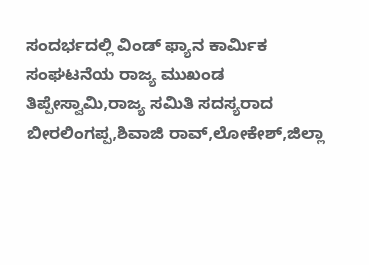ಸಂದರ್ಭದಲ್ಲಿ ವಿಂಡ್ ಫ್ಯಾನ ಕಾರ್ಮಿಕ ಸಂಘಟನೆಯ ರಾಜ್ಯ ಮುಖಂಡ ತಿಪ್ಪೇಸ್ವಾಮಿ,ರಾಜ್ಯ ಸಮಿತಿ ಸದಸ್ಯರಾದ ಬೀರಲಿಂಗಪ್ಪ,ಶಿವಾಜಿ ರಾವ್,ಲೋಕೇಶ್,ಜಿಲ್ಲಾ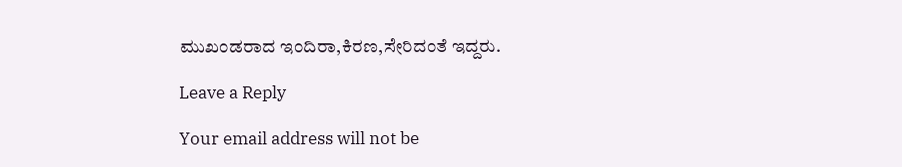ಮುಖಂಡರಾದ ಇಂದಿರಾ,ಕಿರಣ,ಸೇರಿದಂತೆ ಇದ್ದರು.

Leave a Reply

Your email address will not be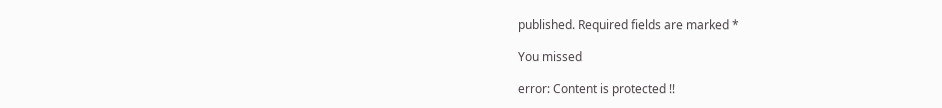published. Required fields are marked *

You missed

error: Content is protected !!